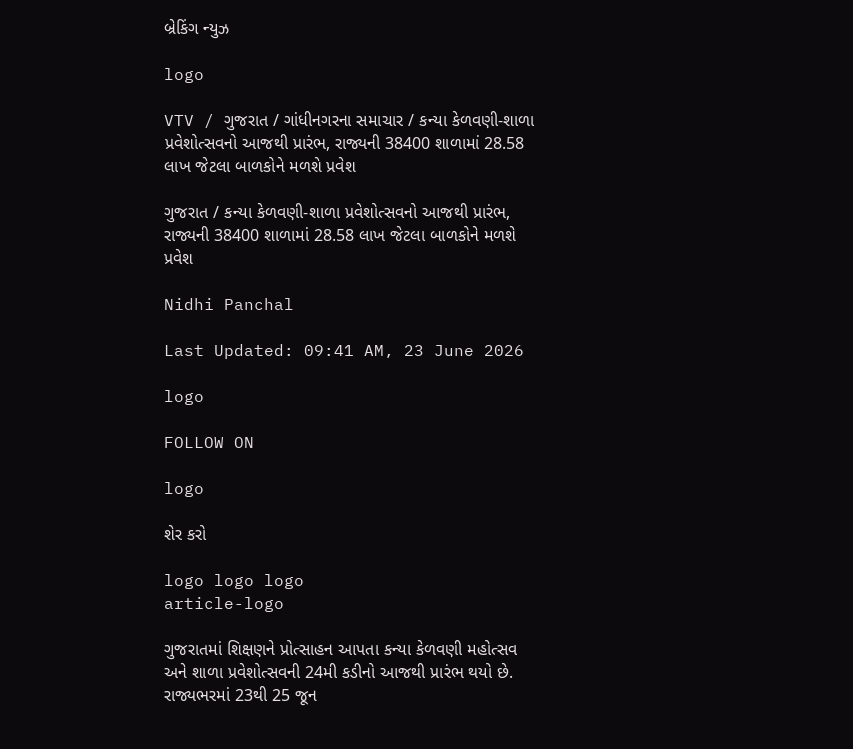બ્રેકિંગ ન્યુઝ

logo

VTV / ગુજરાત / ગાંધીનગરના સમાચાર / કન્યા કેળવણી-શાળા પ્રવેશોત્સવનો આજથી પ્રારંભ, રાજ્યની 38400 શાળામાં 28.58 લાખ જેટલા બાળકોને મળશે પ્રવેશ

ગુજરાત / કન્યા કેળવણી-શાળા પ્રવેશોત્સવનો આજથી પ્રારંભ, રાજ્યની 38400 શાળામાં 28.58 લાખ જેટલા બાળકોને મળશે પ્રવેશ

Nidhi Panchal

Last Updated: 09:41 AM, 23 June 2026

logo

FOLLOW ON

logo

શેર કરો

logo logo logo
article-logo

ગુજરાતમાં શિક્ષણને પ્રોત્સાહન આપતા કન્યા કેળવણી મહોત્સવ અને શાળા પ્રવેશોત્સવની 24મી કડીનો આજથી પ્રારંભ થયો છે. રાજ્યભરમાં 23થી 25 જૂન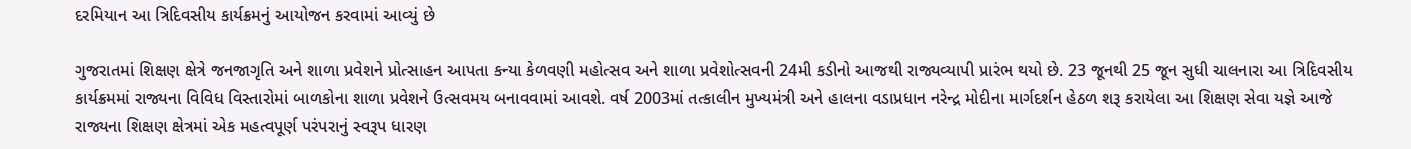દરમિયાન આ ત્રિદિવસીય કાર્યક્રમનું આયોજન કરવામાં આવ્યું છે

ગુજરાતમાં શિક્ષણ ક્ષેત્રે જનજાગૃતિ અને શાળા પ્રવેશને પ્રોત્સાહન આપતા કન્યા કેળવણી મહોત્સવ અને શાળા પ્રવેશોત્સવની 24મી કડીનો આજથી રાજ્યવ્યાપી પ્રારંભ થયો છે. 23 જૂનથી 25 જૂન સુધી ચાલનારા આ ત્રિદિવસીય કાર્યક્રમમાં રાજ્યના વિવિધ વિસ્તારોમાં બાળકોના શાળા પ્રવેશને ઉત્સવમય બનાવવામાં આવશે. વર્ષ 2003માં તત્કાલીન મુખ્યમંત્રી અને હાલના વડાપ્રધાન નરેન્દ્ર મોદીના માર્ગદર્શન હેઠળ શરૂ કરાયેલા આ શિક્ષણ સેવા યજ્ઞે આજે રાજ્યના શિક્ષણ ક્ષેત્રમાં એક મહત્વપૂર્ણ પરંપરાનું સ્વરૂપ ધારણ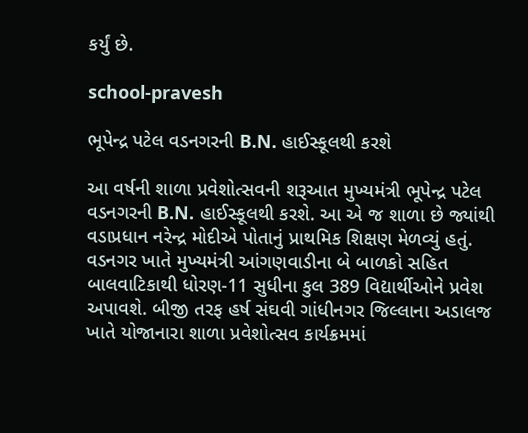કર્યું છે.

school-pravesh

ભૂપેન્દ્ર પટેલ વડનગરની B.N. હાઈસ્કૂલથી કરશે

આ વર્ષની શાળા પ્રવેશોત્સવની શરૂઆત મુખ્યમંત્રી ભૂપેન્દ્ર પટેલ વડનગરની B.N. હાઈસ્કૂલથી કરશે. આ એ જ શાળા છે જ્યાંથી વડાપ્રધાન નરેન્દ્ર મોદીએ પોતાનું પ્રાથમિક શિક્ષણ મેળવ્યું હતું. વડનગર ખાતે મુખ્યમંત્રી આંગણવાડીના બે બાળકો સહિત બાલવાટિકાથી ધોરણ-11 સુધીના કુલ 389 વિદ્યાર્થીઓને પ્રવેશ અપાવશે. બીજી તરફ હર્ષ સંઘવી ગાંધીનગર જિલ્લાના અડાલજ ખાતે યોજાનારા શાળા પ્રવેશોત્સવ કાર્યક્રમમાં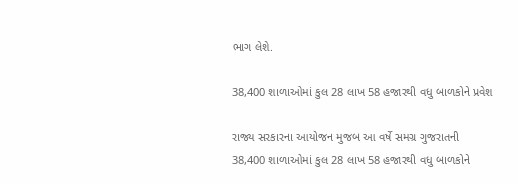ભાગ લેશે.

38,400 શાળાઓમાં કુલ 28 લાખ 58 હજારથી વધુ બાળકોને પ્રવેશ

રાજ્ય સરકારના આયોજન મુજબ આ વર્ષે સમગ્ર ગુજરાતની 38,400 શાળાઓમાં કુલ 28 લાખ 58 હજારથી વધુ બાળકોને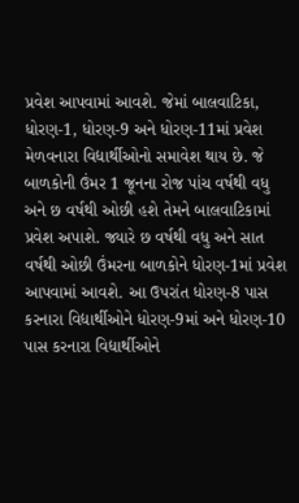પ્રવેશ આપવામાં આવશે. જેમાં બાલવાટિકા, ધોરણ-1, ધોરણ-9 અને ધોરણ-11માં પ્રવેશ મેળવનારા વિદ્યાર્થીઓનો સમાવેશ થાય છે. જે બાળકોની ઉંમર 1 જૂનના રોજ પાંચ વર્ષથી વધુ અને છ વર્ષથી ઓછી હશે તેમને બાલવાટિકામાં પ્રવેશ અપાશે. જ્યારે છ વર્ષથી વધુ અને સાત વર્ષથી ઓછી ઉંમરના બાળકોને ધોરણ-1માં પ્રવેશ આપવામાં આવશે. આ ઉપરાંત ધોરણ-8 પાસ કરનારા વિદ્યાર્થીઓને ધોરણ-9માં અને ધોરણ-10 પાસ કરનારા વિદ્યાર્થીઓને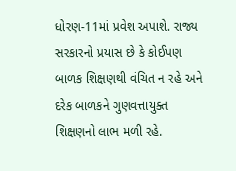ધોરણ-11માં પ્રવેશ અપાશે. રાજ્ય સરકારનો પ્રયાસ છે કે કોઈપણ બાળક શિક્ષણથી વંચિત ન રહે અને દરેક બાળકને ગુણવત્તાયુક્ત શિક્ષણનો લાભ મળી રહે.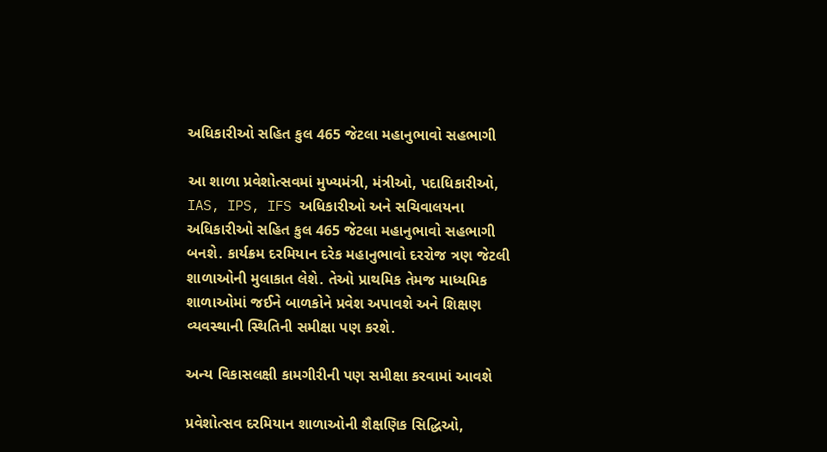અધિકારીઓ સહિત કુલ 465 જેટલા મહાનુભાવો સહભાગી

આ શાળા પ્રવેશોત્સવમાં મુખ્યમંત્રી, મંત્રીઓ, પદાધિકારીઓ, IAS, IPS, IFS અધિકારીઓ અને સચિવાલયના અધિકારીઓ સહિત કુલ 465 જેટલા મહાનુભાવો સહભાગી બનશે. કાર્યક્રમ દરમિયાન દરેક મહાનુભાવો દરરોજ ત્રણ જેટલી શાળાઓની મુલાકાત લેશે. તેઓ પ્રાથમિક તેમજ માધ્યમિક શાળાઓમાં જઈને બાળકોને પ્રવેશ અપાવશે અને શિક્ષણ વ્યવસ્થાની સ્થિતિની સમીક્ષા પણ કરશે.

અન્ય વિકાસલક્ષી કામગીરીની પણ સમીક્ષા કરવામાં આવશે

પ્રવેશોત્સવ દરમિયાન શાળાઓની શૈક્ષણિક સિદ્ધિઓ,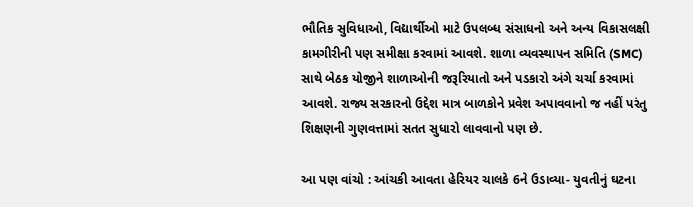ભૌતિક સુવિધાઓ, વિદ્યાર્થીઓ માટે ઉપલબ્ધ સંસાધનો અને અન્ય વિકાસલક્ષી કામગીરીની પણ સમીક્ષા કરવામાં આવશે. શાળા વ્યવસ્થાપન સમિતિ (SMC) સાથે બેઠક યોજીને શાળાઓની જરૂરિયાતો અને પડકારો અંગે ચર્ચા કરવામાં આવશે. રાજ્ય સરકારનો ઉદ્દેશ માત્ર બાળકોને પ્રવેશ અપાવવાનો જ નહીં પરંતુ શિક્ષણની ગુણવત્તામાં સતત સુધારો લાવવાનો પણ છે.

આ પણ વાંચો : આંચકી આવતા હેરિયર ચાલકે 6ને ઉડાવ્યા- યુવતીનું ઘટના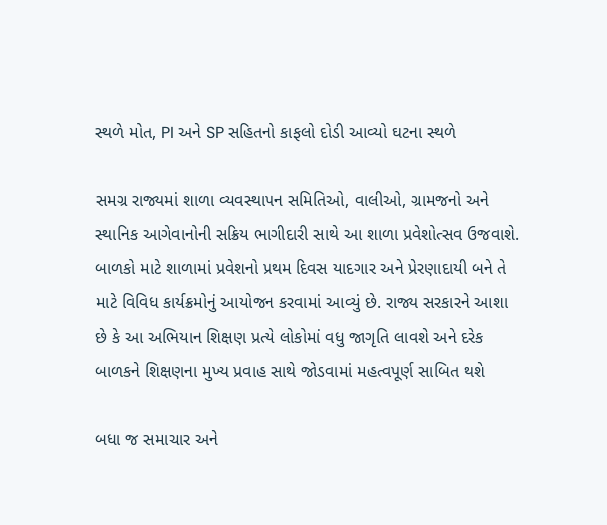સ્થળે મોત, PI અને SP સહિતનો કાફલો દોડી આવ્યો ઘટના સ્થળે

સમગ્ર રાજ્યમાં શાળા વ્યવસ્થાપન સમિતિઓ, વાલીઓ, ગ્રામજનો અને સ્થાનિક આગેવાનોની સક્રિય ભાગીદારી સાથે આ શાળા પ્રવેશોત્સવ ઉજવાશે. બાળકો માટે શાળામાં પ્રવેશનો પ્રથમ દિવસ યાદગાર અને પ્રેરણાદાયી બને તે માટે વિવિધ કાર્યક્રમોનું આયોજન કરવામાં આવ્યું છે. રાજ્ય સરકારને આશા છે કે આ અભિયાન શિક્ષણ પ્રત્યે લોકોમાં વધુ જાગૃતિ લાવશે અને દરેક બાળકને શિક્ષણના મુખ્ય પ્રવાહ સાથે જોડવામાં મહત્વપૂર્ણ સાબિત થશે

બધા જ સમાચાર અને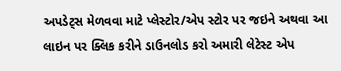અપડેટ્સ મેળવવા માટે પ્લેસ્ટોર/એપ સ્ટોર પર જઇને અથવા આ લાઇન પર ક્લિક કરીને ડાઉનલોડ કરો અમારી લેટેસ્ટ એપ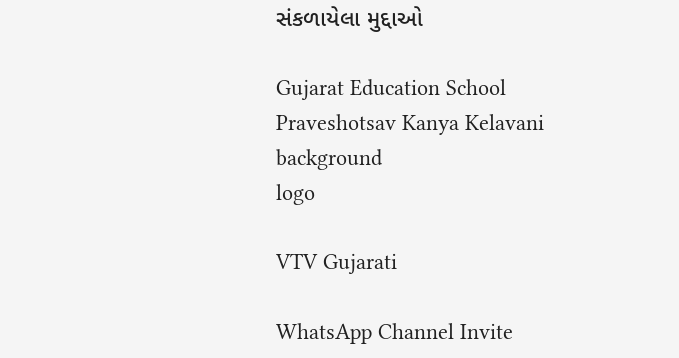સંકળાયેલા મુદ્દાઓ

Gujarat Education School Praveshotsav Kanya Kelavani
background
logo

VTV Gujarati

WhatsApp Channel Invite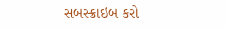સબસ્ક્રાઇબ કરો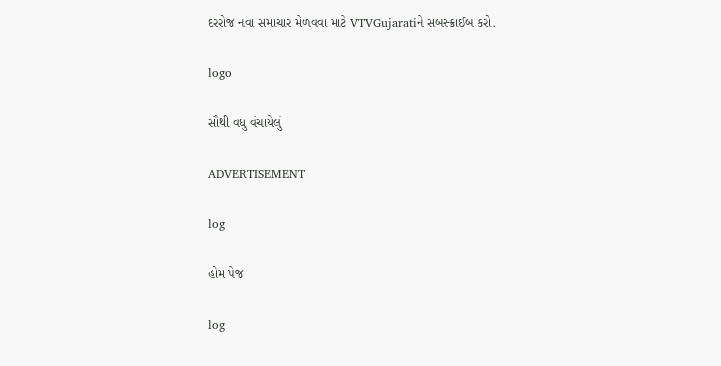દરરોજ નવા સમાચાર મેળવવા માટે VTVGujaratiને સબસ્ક્રાઈબ કરો.

logo

સૌથી વધુ વંચાયેલું

ADVERTISEMENT

log

હોમ પેજ

log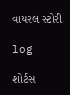વાયરલ સ્ટોરી

log

શોર્ટસ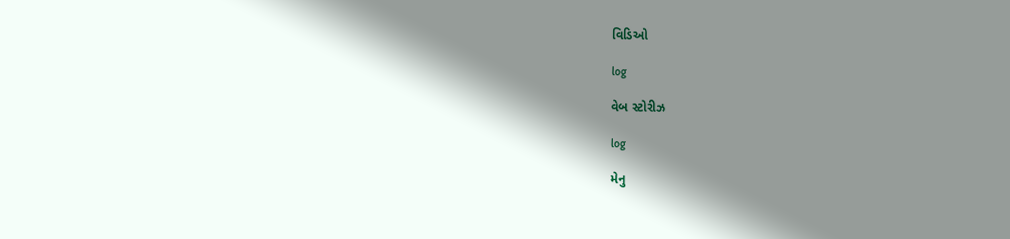વિડિઓ

log

વેબ સ્ટોરીઝ

log

મેનુ